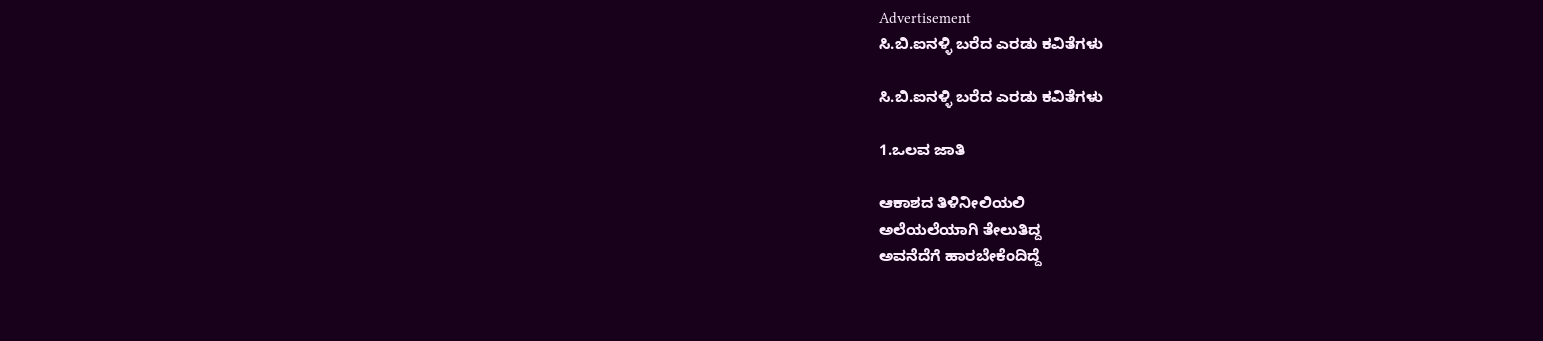Advertisement
ಸಿ.ಬಿ.ಐನಳ್ಳಿ ಬರೆದ ಎರಡು ಕವಿತೆಗಳು

ಸಿ.ಬಿ.ಐನಳ್ಳಿ ಬರೆದ ಎರಡು ಕವಿತೆಗಳು

1.ಒಲವ ಜಾತಿ

ಆಕಾಶದ ತಿಳಿನೀಲಿಯಲಿ
ಅಲೆಯಲೆಯಾಗಿ ತೇಲುತಿದ್ದ
ಅವನೆದೆಗೆ ಹಾರಬೇಕೆಂದಿದ್ದೆ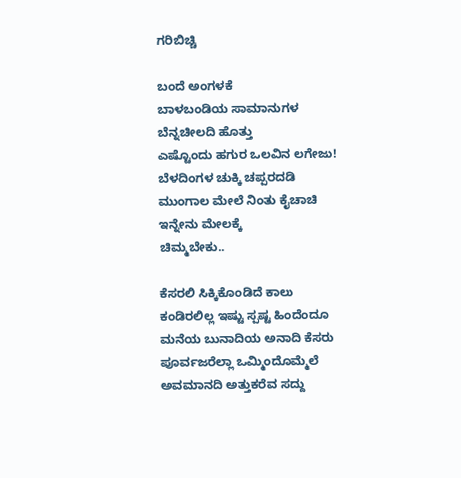ಗರಿಬಿಚ್ಚಿ

ಬಂದೆ ಅಂಗಳಕೆ
ಬಾಳಬಂಡಿಯ ಸಾಮಾನುಗಳ
ಬೆನ್ನಚೀಲದಿ ಹೊತ್ತು
ಎಷ್ಟೊಂದು ಹಗುರ ಒಲವಿನ ಲಗೇಜು!
ಬೆಳದಿಂಗಳ ಚುಕ್ಕಿ ಚಪ್ಪರದಡಿ
ಮುಂಗಾಲ ಮೇಲೆ ನಿಂತು ಕೈಚಾಚಿ
ಇನ್ನೇನು ಮೇಲಕ್ಕೆ
ಚಿಮ್ಮಬೇಕು..

ಕೆಸರಲಿ ಸಿಕ್ಕಿಕೊಂಡಿದೆ ಕಾಲು
ಕಂಡಿರಲಿಲ್ಲ ಇಷ್ಟು ಸ್ಪಷ್ಟ ಹಿಂದೆಂದೂ
ಮನೆಯ ಬುನಾದಿಯ ಅನಾದಿ ಕೆಸರು
ಪೂರ್ವಜರೆಲ್ಲಾ ಒಮ್ಮಿಂದೊಮ್ಮೆಲೆ
ಅವಮಾನದಿ ಅತ್ತುಕರೆವ ಸದ್ದು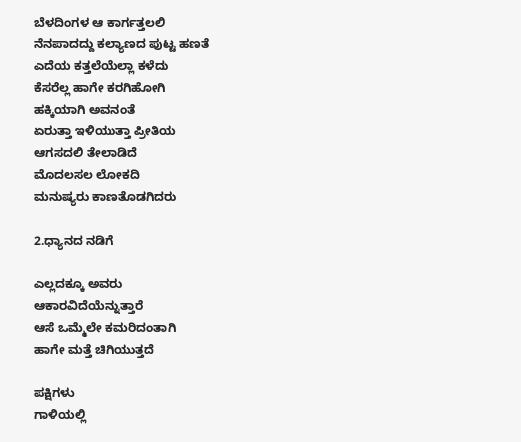ಬೆಳದಿಂಗಳ ಆ ಕಾರ್ಗತ್ತಲಲಿ
ನೆನಪಾದದ್ದು ಕಲ್ಯಾಣದ ಪುಟ್ಟ ಹಣತೆ
ಎದೆಯ ಕತ್ತಲೆಯೆಲ್ಲಾ ಕಳೆದು
ಕೆಸರೆಲ್ಲ ಹಾಗೇ ಕರಗಿಹೋಗಿ
ಹಕ್ಕಿಯಾಗಿ ಅವನಂತೆ
ಏರುತ್ತಾ ಇಳಿಯುತ್ತಾ ಪ್ರೀತಿಯ
ಆಗಸದಲಿ ತೇಲಾಡಿದೆ
ಮೊದಲಸಲ ಲೋಕದಿ
ಮನುಷ್ಯರು ಕಾಣತೊಡಗಿದರು

2.ಧ್ಯಾನದ ನಡಿಗೆ

ಎಲ್ಲದಕ್ಕೂ ಅವರು
ಆಕಾರವಿದೆಯೆನ್ನುತ್ತಾರೆ
ಆಸೆ ಒಮ್ಮೆಲೇ ಕಮರಿದಂತಾಗಿ
ಹಾಗೇ ಮತ್ತೆ ಚಿಗಿಯುತ್ತದೆ

ಪಕ್ಷಿಗಳು
ಗಾಳಿಯಲ್ಲಿ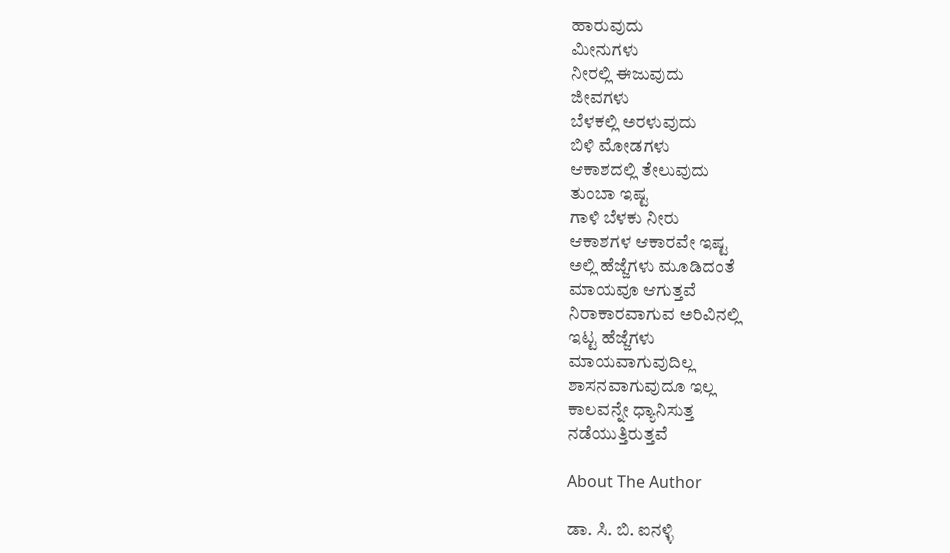ಹಾರುವುದು
ಮೀನುಗಳು
ನೀರಲ್ಲಿ ಈಜುವುದು
ಜೀವಗಳು
ಬೆಳಕಲ್ಲಿ ಅರಳುವುದು
ಬಿಳಿ ಮೋಡಗಳು
ಆಕಾಶದಲ್ಲಿ ತೇಲುವುದು
ತುಂಬಾ ಇಷ್ಟ
ಗಾಳಿ ಬೆಳಕು ನೀರು
ಆಕಾಶಗಳ ಆಕಾರವೇ ಇಷ್ಟ
ಅಲ್ಲಿ ಹೆಜ್ಜೆಗಳು ಮೂಡಿದಂತೆ
ಮಾಯವೂ ಆಗುತ್ತವೆ
ನಿರಾಕಾರವಾಗುವ ಅರಿವಿನಲ್ಲಿ
ಇಟ್ಟ ಹೆಜ್ಜೆಗಳು
ಮಾಯವಾಗುವುದಿಲ್ಲ
ಶಾಸನವಾಗುವುದೂ ಇಲ್ಲ
ಕಾಲವನ್ನೇ ಧ್ಯಾನಿಸುತ್ತ
ನಡೆಯುತ್ತಿರುತ್ತವೆ

About The Author

ಡಾ. ಸಿ. ಬಿ. ಐನಳ್ಳಿ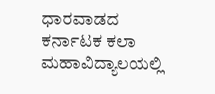ಧಾರವಾಡದ ಕರ್ನಾಟಕ ಕಲಾ ಮಹಾವಿದ್ಯಾಲಯಲ್ಲಿ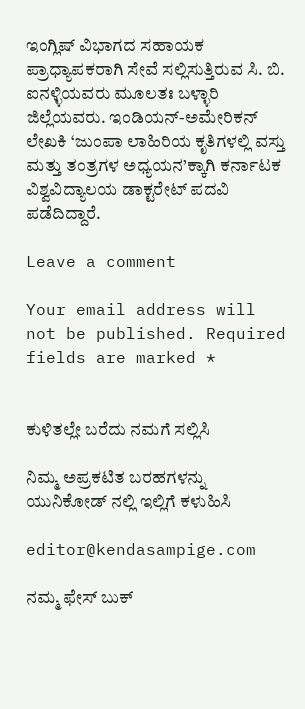ಇಂಗ್ಲಿಷ್ ವಿಭಾಗದ ಸಹಾಯಕ ಪ್ರಾಧ್ಯಾಪಕರಾಗಿ ಸೇವೆ ಸಲ್ಲಿಸುತ್ತಿರುವ ಸಿ. ಬಿ. ಐನಳ್ಳಿಯವರು ಮೂಲತಃ ಬಳ್ಳಾರಿ ಜಿಲ್ಲೆಯವರು. ಇಂಡಿಯನ್-ಅಮೇರಿಕನ್ ಲೇಖಕಿ ‘ಜುಂಪಾ ಲಾಹಿರಿಯ ಕೃತಿಗಳಲ್ಲಿ ವಸ್ತು ಮತ್ತು ತಂತ್ರಗಳ ಅಧ್ಯಯನ’ಕ್ಕಾಗಿ ಕರ್ನಾಟಕ ವಿಶ್ವವಿದ್ಯಾಲಯ ಡಾಕ್ಟರೇಟ್ ಪದವಿ ಪಡೆದಿದ್ದಾರೆ.

Leave a comment

Your email address will not be published. Required fields are marked *


ಕುಳಿತಲ್ಲೇ ಬರೆದು ನಮಗೆ ಸಲ್ಲಿಸಿ

ನಿಮ್ಮ ಅಪ್ರಕಟಿತ ಬರಹಗಳನ್ನು ಯುನಿಕೋಡ್ ನಲ್ಲಿ ಇಲ್ಲಿಗೆ ಕಳುಹಿಸಿ

editor@kendasampige.com

ನಮ್ಮ ಫೇಸ್ ಬುಕ್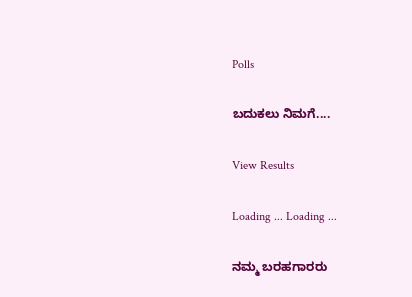Polls

ಬದುಕಲು ನಿಮಗೆ....

View Results

Loading ... Loading ...

ನಮ್ಮ ಬರಹಗಾರರು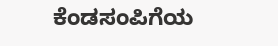ಕೆಂಡಸಂಪಿಗೆಯ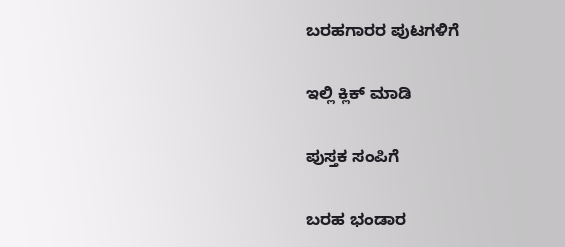ಬರಹಗಾರರ ಪುಟಗಳಿಗೆ

ಇಲ್ಲಿ ಕ್ಲಿಕ್ ಮಾಡಿ

ಪುಸ್ತಕ ಸಂಪಿಗೆ

ಬರಹ ಭಂಡಾರ